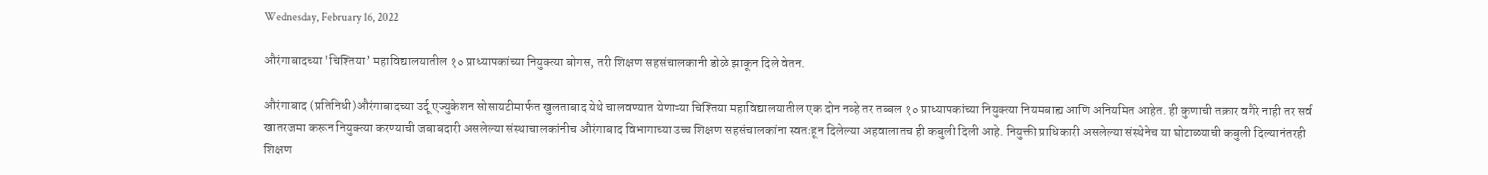Wednesday, February 16, 2022

औरंगाबादच्या 'चिश्तिया’ महाविद्यालयातील १० प्राध्यापकांच्या नियुक्त्या बोगस, तरी शिक्षण सहसंचालकानी डोळे झाकून दिले वेतन.

औरंगाबाद (प्रतिनिधी)औरंगाबादच्या उर्दू एज्युकेशन सोसायटीमार्फत खुलताबाद येथे चालवण्यात येणाऱ्या चिश्तिया महाविद्यालयातील एक दोन नव्हे तर तब्बल १० प्राध्यापकांच्या नियुक्त्या नियमबाह्य आणि अनियमित आहेत. ही कुणाची तक्रार वगैरे नाही तर सर्व खातरजमा करून नियुक्त्या करण्याची जबाबदारी असलेल्या संस्थाचालकांनीच औरंगाबाद विभागाच्या उच्च शिक्षण सहसंचालकांना स्वतःहून दिलेल्या अहवालातच ही कबुली दिली आहे. नियुक्ती प्राधिकारी असलेल्या संस्थेनेच या घोटाळ्याची कबुली दिल्यानंतरही शिक्षण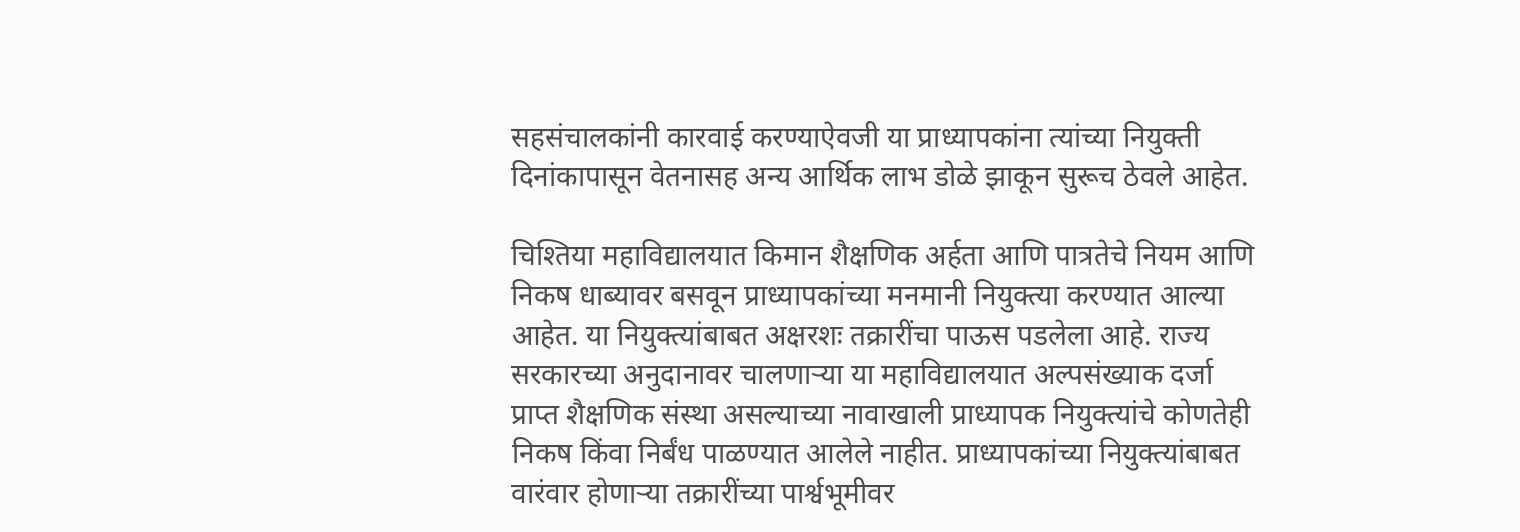सहसंचालकांनी कारवाई करण्याऐवजी या प्राध्यापकांना त्यांच्या नियुक्ती दिनांकापासून वेतनासह अन्य आर्थिक लाभ डोळे झाकून सुरूच ठेवले आहेत.

चिश्तिया महाविद्यालयात किमान शैक्षणिक अर्हता आणि पात्रतेचे नियम आणि निकष धाब्यावर बसवून प्राध्यापकांच्या मनमानी नियुक्त्या करण्यात आल्या आहेत. या नियुक्त्यांबाबत अक्षरशः तक्रारींचा पाऊस पडलेला आहे. राज्य सरकारच्या अनुदानावर चालणाऱ्या या महाविद्यालयात अल्पसंख्याक दर्जा प्राप्त शैक्षणिक संस्था असल्याच्या नावाखाली प्राध्यापक नियुक्त्यांचे कोणतेही निकष किंवा निर्बंध पाळण्यात आलेले नाहीत. प्राध्यापकांच्या नियुक्त्यांबाबत वारंवार होणाऱ्या तक्रारींच्या पार्श्वभूमीवर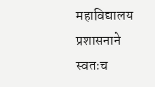महाविद्यालय प्रशासनाने स्वतःच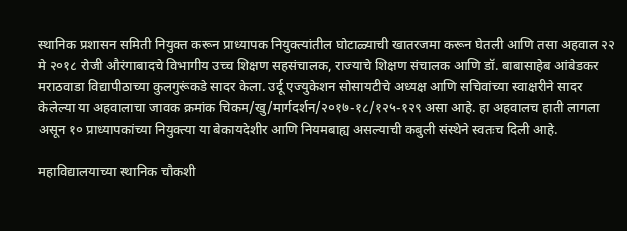स्थानिक प्रशासन समिती नियुक्त करून प्राध्यापक नियुक्त्यांतील घोटाळ्याची खातरजमा करून घेतली आणि तसा अहवाल २२ मे २०१८ रोजी औरंगाबादचे विभागीय उच्च शिक्षण सहसंचालक, राज्याचे शिक्षण संचालक आणि डॉ. बाबासाहेब आंबेडकर मराठवाडा विद्यापीठाच्या कुलगुरूंकडे सादर केला. उर्दू एज्युकेशन सोसायटीचे अध्यक्ष आणि सचिवांच्या स्वाक्षरीने सादर केलेल्या या अहवालाचा जावक क्रमांक चिकम/खु/मार्गदर्शन/२०१७-१८/१२५-१२९ असा आहे. हा अहवालच हाती लागला असून १० प्राध्यापकांच्या नियुक्त्या या बेकायदेशीर आणि नियमबाह्य असल्याची कबुली संस्थेने स्वतःच दिली आहे.

महाविद्यालयाच्या स्थानिक चौकशी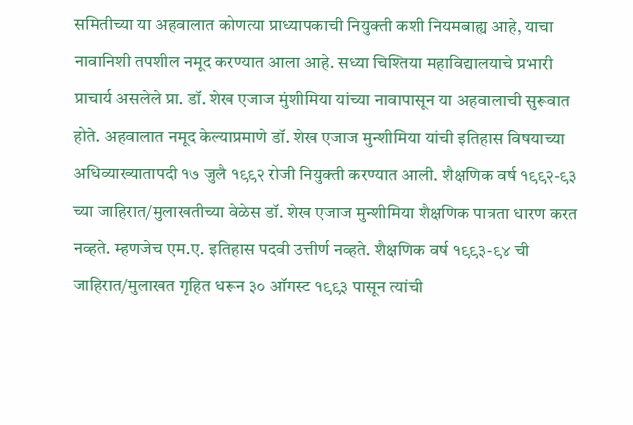समितीच्या या अहवालात कोणत्या प्राध्यापकाची नियुक्ती कशी नियमबाह्य आहे, याचा नावानिशी तपशील नमूद करण्यात आला आहे. सध्या चिश्तिया महाविद्यालयाचे प्रभारी प्राचार्य असलेले प्रा. डॉ. शेख एजाज मुंशीमिया यांच्या नावापासून या अहवालाची सुरूवात होते. अहवालात नमूद केल्याप्रमाणे डॉ. शेख एजाज मुन्शीमिया यांची इतिहास विषयाच्या अधिव्याख्यातापदी १७ जुलै १९९२ रोजी नियुक्ती करण्यात आली. शैक्षणिक वर्ष १९९२-९३ च्या जाहिरात/मुलाखतीच्या वेळेस डॉ. शेख एजाज मुन्शीमिया शैक्षणिक पात्रता धारण करत नव्हते. म्हणजेच एम.ए. इतिहास पदवी उत्तीर्ण नव्हते. शैक्षणिक वर्ष १९९३-९४ ची जाहिरात/मुलाखत गृहित धरून ३० ऑगस्ट १९९३ पासून त्यांची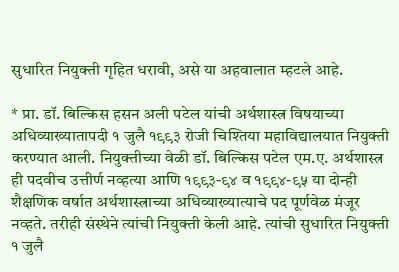सुधारित नियुक्ती गृहित धरावी, असे या अहवालात म्हटले आहे.

* प्रा. डॉ. बिल्किस हसन अली पटेल यांची अर्थशास्त्र विषयाच्या अधिव्याख्यातापदी १ जुलै १९९३ रोजी चिश्तिया महाविद्यालयात नियुक्ती करण्यात आली. नियुक्तीच्या वेळी डॉ. बिल्किस पटेल एम.ए. अर्थशास्त्र ही पदवीच उत्तीर्ण नव्हत्या आणि १९९३-९४ व १९९४-९५ या दोन्ही शैक्षणिक वर्षात अर्थशास्त्राच्या अधिव्याख्यात्याचे पद पूर्णवेळ मंजूर नव्हते. तरीही संस्थेने त्यांची नियुक्ती केली आहे. त्यांची सुधारित नियुक्ती १ जुलै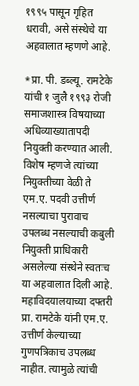१९९५ पासून गृहित धरावी, असे संस्थेचे या अहवालात म्हणणे आहे.

*प्रा. पी. डब्ल्यू. रामटेके यांची १ जुलै १९९३ रोजी समाजशास्त्र विषयाच्या अधिव्याख्यातापदी नियुक्ती करण्यात आली. विशेष म्हणजे त्यांच्या नियुक्तीच्या वेळी ते एम.ए. पदवी उत्तीर्ण नसल्याचा पुरावाच उपलब्ध नसल्याची कबुली नियुक्ती प्राधिकारी असलेल्या संस्थेने स्वतःच या अहवालात दिली आहे. महाविदयालयाच्या दफ्तरी प्रा. रामटेके यांनी एम.ए. उत्तीर्ण केल्याच्या गुणपत्रिकाच उपलब्ध नाहीत. त्यामुळे त्यांची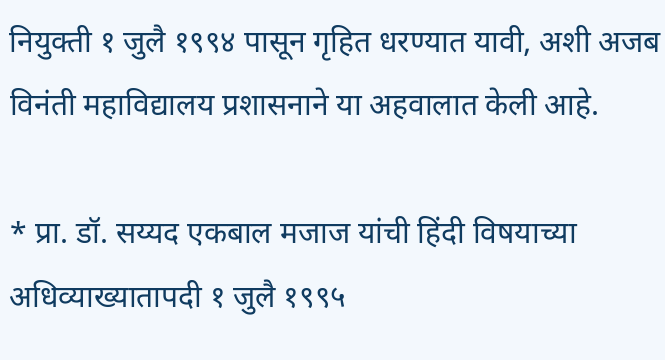नियुक्ती १ जुलै १९९४ पासून गृहित धरण्यात यावी, अशी अजब विनंती महाविद्यालय प्रशासनाने या अहवालात केली आहे.

* प्रा. डॉ. सय्यद एकबाल मजाज यांची हिंदी विषयाच्या अधिव्याख्यातापदी १ जुलै १९९५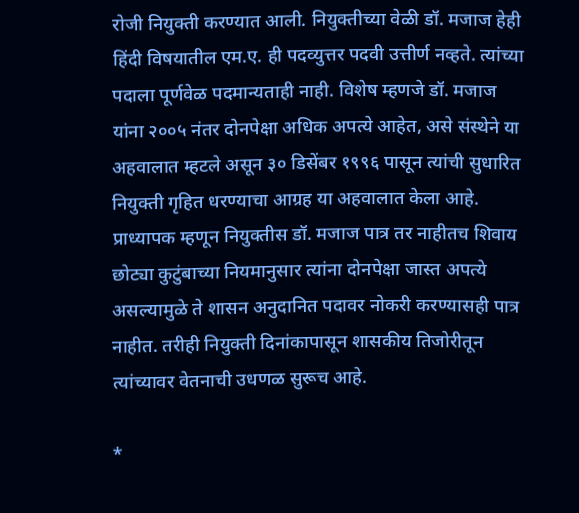रोजी नियुक्ती करण्यात आली. नियुक्तीच्या वेळी डॉ. मजाज हेही हिंदी विषयातील एम.ए. ही पदव्युत्तर पदवी उत्तीर्ण नव्हते. त्यांच्या पदाला पूर्णवेळ पदमान्यताही नाही. विशेष म्हणजे डॉ. मजाज यांना २००५ नंतर दोनपेक्षा अधिक अपत्ये आहेत, असे संस्थेने या अहवालात म्हटले असून ३० डिसेंबर १९९६ पासून त्यांची सुधारित नियुक्ती गृहित धरण्याचा आग्रह या अहवालात केला आहे. प्राध्यापक म्हणून नियुक्तीस डॉ. मजाज पात्र तर नाहीतच शिवाय छोट्या कुटुंबाच्या नियमानुसार त्यांना दोनपेक्षा जास्त अपत्ये असल्यामुळे ते शासन अनुदानित पदावर नोकरी करण्यासही पात्र नाहीत. तरीही नियुक्ती दिनांकापासून शासकीय तिजोरीतून त्यांच्यावर वेतनाची उधणळ सुरूच आहे.

*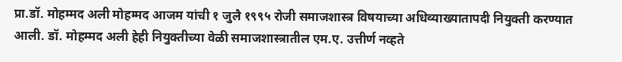प्रा.डॉ. मोहम्मद अली मोहम्मद आजम यांची १ जुलै १९९५ रोजी समाजशास्त्र विषयाच्या अधिव्याख्यातापदी नियुक्ती करण्यात आली. डॉ. मोहम्मद अली हेही नियुक्तीच्या वेळी समाजशास्त्रातील एम.ए. उत्तीर्ण नव्हते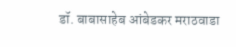डॉ. बाबासाहेब आंबेडकर मराठवाडा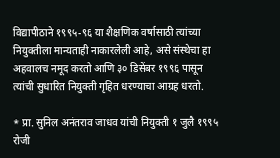विद्यापीठाने १९९५-९६ या शैक्षणिक वर्षासाठी त्यांच्या नियुक्तीला मान्यताही नाकारलेली आहे, असे संस्थेचा हा अहवालच नमूद करतो आणि ३० डिसेंबर १९९६ पासून त्यांची सुधारित नियुक्ती गृहित धरण्याचा आग्रह धरतो.

* प्रा. सुनिल अनंतराव जाधव यांची नियुक्ती १ जुलै १९९५ रोजी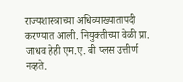राज्यशास्त्राच्या अधिव्याख्यातापदी करण्यात आली. नियुक्तीच्या वेळी प्रा. जाधव हेही एम.ए. बी प्लस उत्तीर्ण नव्हते.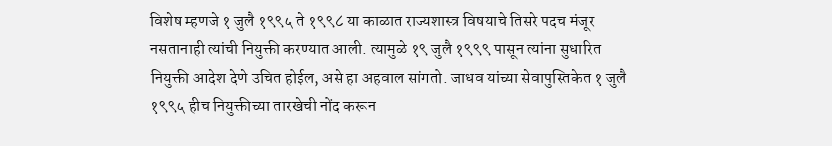विशेष म्हणजे १ जुलै १९९५ ते १९९८ या काळात राज्यशास्त्र विषयाचे तिसरे पदच मंजूर नसतानाही त्यांची नियुक्ती करण्यात आली. त्यामुळे १९ जुलै १९९९ पासून त्यांना सुधारित नियुक्ती आदेश देणे उचित होईल, असे हा अहवाल सांगतो. जाधव यांच्या सेवापुस्तिकेत १ जुलै १९९५ हीच नियुक्तीच्या तारखेची नोंद करून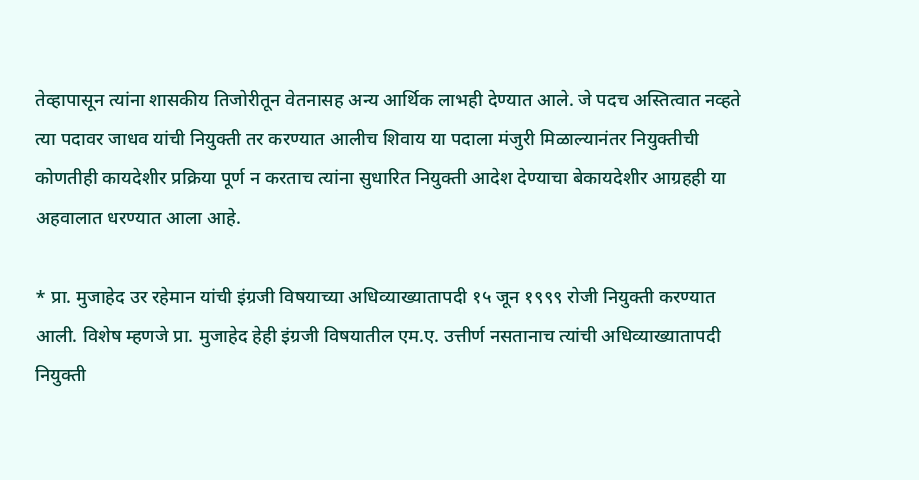तेव्हापासून त्यांना शासकीय तिजोरीतून वेतनासह अन्य आर्थिक लाभही देण्यात आले. जे पदच अस्तित्वात नव्हते त्या पदावर जाधव यांची नियुक्ती तर करण्यात आलीच शिवाय या पदाला मंजुरी मिळाल्यानंतर नियुक्तीची कोणतीही कायदेशीर प्रक्रिया पूर्ण न करताच त्यांना सुधारित नियुक्ती आदेश देण्याचा बेकायदेशीर आग्रहही या अहवालात धरण्यात आला आहे.

* प्रा. मुजाहेद उर रहेमान यांची इंग्रजी विषयाच्या अधिव्याख्यातापदी १५ जून १९९९ रोजी नियुक्ती करण्यात आली. विशेष म्हणजे प्रा. मुजाहेद हेही इंग्रजी विषयातील एम.ए. उत्तीर्ण नसतानाच त्यांची अधिव्याख्यातापदी नियुक्ती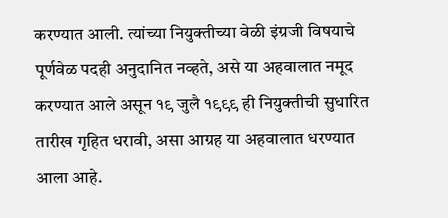करण्यात आली. त्यांच्या नियुक्तीच्या वेळी इंग्रजी विषयाचे पूर्णवेळ पदही अनुदानित नव्हते, असे या अहवालात नमूद करण्यात आले असून १९ जुलै १९९९ ही नियुक्तीची सुधारित तारीख गृहित धरावी, असा आग्रह या अहवालात धरण्यात आला आहे.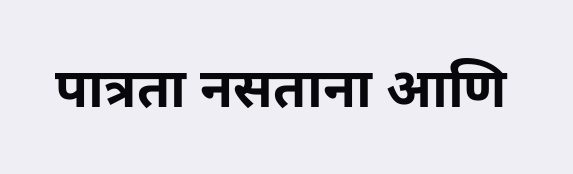पात्रता नसताना आणि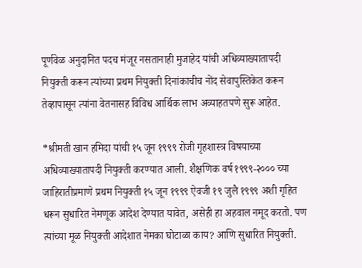पूर्णवेळ अनुदानित पदच मंजूर नसतानाही मुजाहेद यांची अधिव्याख्यातापदी नियुक्ती करून त्यांच्या प्रथम नियुक्ती दिनांकाचीच नोंद सेवापुस्तिकेत करून तेव्हापासून त्यांना वेतनासह विविध आर्थिक लाभ अव्याहतपणे सुरू आहेत.

*श्रीमती खान हमिदा यांची १५ जून १९९९ रोजी गृहशास्त्र विषयाच्या अधिव्याख्यातापदी नियुक्ती करण्यात आली. शैक्षणिक वर्ष १९९९-२००० च्या जाहिरातीप्रमाणे प्रथम नियुक्ती १५ जून १९९९ ऐवजी १९ जुलै १९९९ अशी गृहित धरून सुधारित नेमणूक आदेश देण्यात यावेत, असेही हा अहवाल नमूद करतो. पण त्यांच्या मूळ नियुक्ती आदेशात नेमका घोटाळा काय? आणि सुधारित नियुक्ती.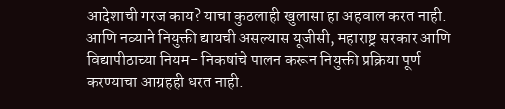आदेशाची गरज काय? याचा कुठलाही खुलासा हा अहवाल करत नाही. आणि नव्याने नियुक्ती द्यायची असल्यास यूजीसी, महाराष्ट्र सरकार आणि विद्यापीठाच्या नियम- निकषांचे पालन करून नियुक्ती प्रक्रिया पूर्ण करण्याचा आग्रहही धरत नाही.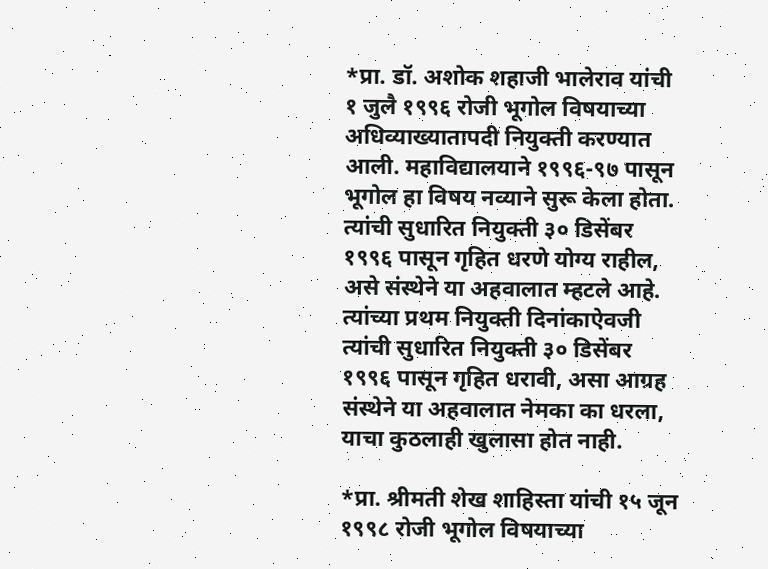*प्रा. डॉ. अशोक शहाजी भालेराव यांची १ जुलै १९९६ रोजी भूगोल विषयाच्या अधिव्याख्यातापदी नियुक्ती करण्यात आली. महाविद्यालयाने १९९६-९७ पासून भूगोल हा विषय नव्याने सुरू केला होता. त्यांची सुधारित नियुक्ती ३० डिसेंबर १९९६ पासून गृहित धरणे योग्य राहील, असे संस्थेने या अहवालात म्हटले आहे. त्यांच्या प्रथम नियुक्ती दिनांकाऐवजी त्यांची सुधारित नियुक्ती ३० डिसेंबर १९९६ पासून गृहित धरावी, असा आग्रह संस्थेने या अहवालात नेमका का धरला, याचा कुठलाही खुलासा होत नाही.

*प्रा. श्रीमती शेख शाहिस्ता यांची १५ जून १९९८ रोजी भूगोल विषयाच्या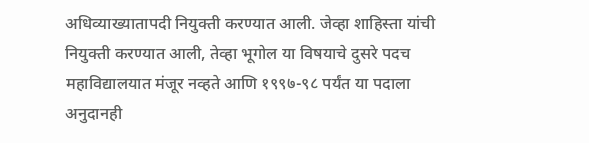अधिव्याख्यातापदी नियुक्ती करण्यात आली. जेव्हा शाहिस्ता यांची नियुक्ती करण्यात आली, तेव्हा भूगोल या विषयाचे दुसरे पदच महाविद्यालयात मंजूर नव्हते आणि १९९७-९८ पर्यंत या पदाला अनुदानही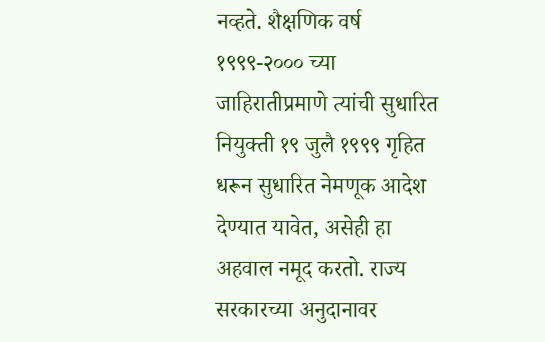नव्हते. शैक्षणिक वर्ष १९९९-२००० च्या जाहिरातीप्रमाणे त्यांची सुधारित नियुक्ती १९ जुलै १९९९ गृहित धरून सुधारित नेमणूक आदेश देण्यात यावेत, असेही हा अहवाल नमूद करतो. राज्य सरकारच्या अनुदानावर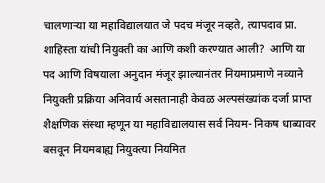चालणाऱ्या या महाविद्यालयात जे पदच मंजूर नव्हते, त्यापदाव प्रा. शाहिस्ता यांची नियुक्ती का आणि कशी करण्यात आली?  आणि या पद आणि विषयाला अनुदान मंजूर झाल्यानंतर नियमाप्रमाणे नव्याने नियुक्ती प्रक्रिया अनिवार्य असतानाही केवळ अल्पसंख्यांक दर्जा प्राप्त शैक्षणिक संस्था म्हणून या महाविद्यालयास सर्व नियम- निकष धाब्यावर बसवून नियमबाह्य नियुक्त्या नियमित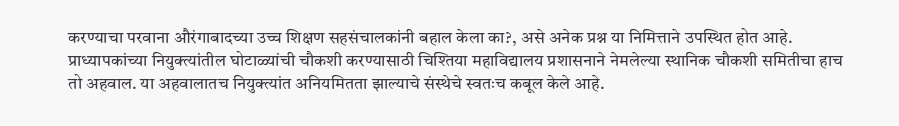करण्याचा परवाना औरंगाबादच्या उच्च शिक्षण सहसंचालकांनी बहाल केला का?, असे अनेक प्रश्न या निमित्ताने उपस्थित होत आहे.
प्राध्यापकांच्या नियुक्त्यांतील घोटाळ्यांची चौकशी करण्यासाठी चिश्तिया महाविद्यालय प्रशासनाने नेमलेल्या स्थानिक चौकशी समितीचा हाच तो अहवाल. या अहवालातच नियुक्त्यांत अनियमितता झाल्याचे संस्थेचे स्वतःच कबूल केले आहे.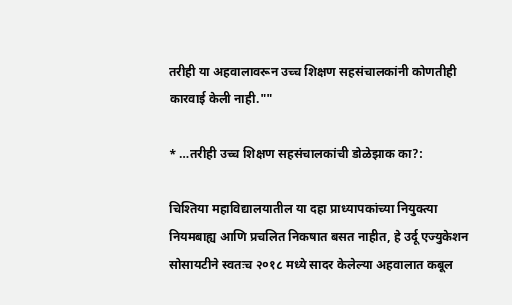तरीही या अहवालावरून उच्च शिक्षण सहसंचालकांनी कोणतीही कारवाई केली नाही.""

* …तरीही उच्च शिक्षण सहसंचालकांची डोळेझाक का?:

चिश्तिया महाविद्यालयातील या दहा प्राध्यापकांच्या नियुक्त्या नियमबाह्य आणि प्रचलित निकषात बसत नाहीत, हे उर्दू एज्युकेशन सोसायटीने स्वतःच २०१८ मध्ये सादर केलेल्या अहवालात कबूल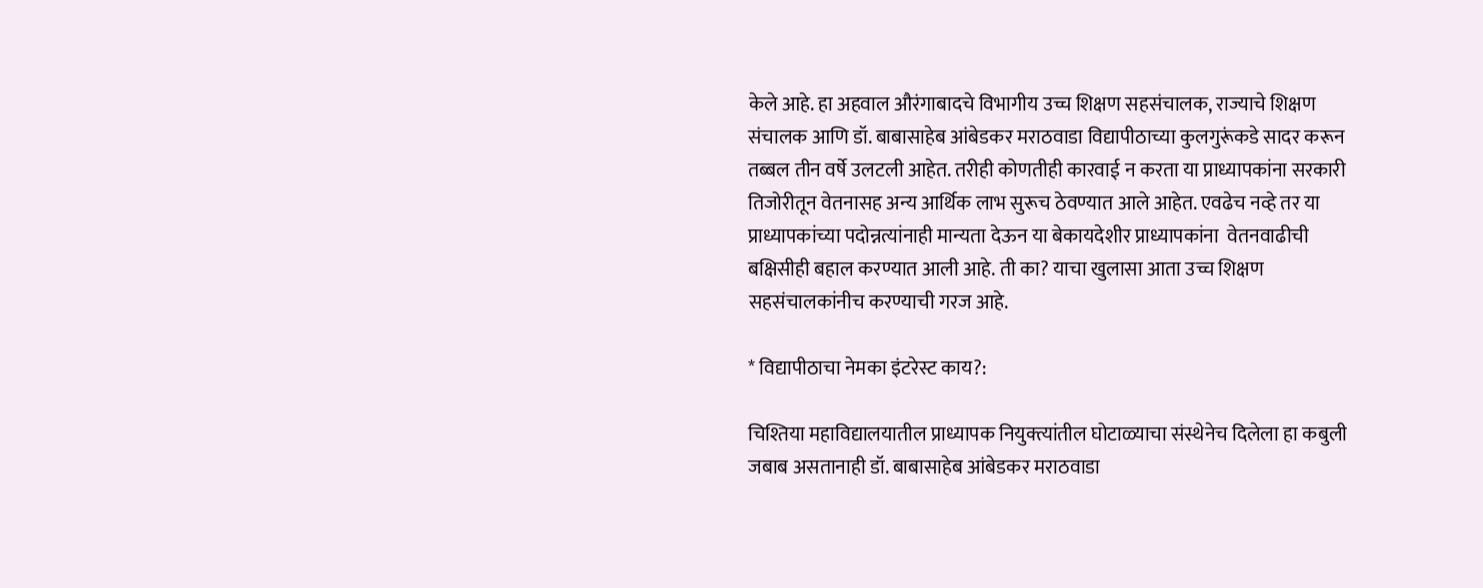केले आहे. हा अहवाल औरंगाबादचे विभागीय उच्च शिक्षण सहसंचालक, राज्याचे शिक्षण संचालक आणि डॉ. बाबासाहेब आंबेडकर मराठवाडा विद्यापीठाच्या कुलगुरूंकडे सादर करून तब्बल तीन वर्षे उलटली आहेत. तरीही कोणतीही कारवाई न करता या प्राध्यापकांना सरकारी तिजोरीतून वेतनासह अन्य आर्थिक लाभ सुरूच ठेवण्यात आले आहेत. एवढेच नव्हे तर या प्राध्यापकांच्या पदोन्नत्यांनाही मान्यता देऊन या बेकायदेशीर प्राध्यापकांना  वेतनवाढीची बक्षिसीही बहाल करण्यात आली आहे. ती का? याचा खुलासा आता उच्च शिक्षण सहसंचालकांनीच करण्याची गरज आहे.

* विद्यापीठाचा नेमका इंटरेस्ट काय?:

चिश्तिया महाविद्यालयातील प्राध्यापक नियुक्त्यांतील घोटाळ्याचा संस्थेनेच दिलेला हा कबुली जबाब असतानाही डॉ. बाबासाहेब आंबेडकर मराठवाडा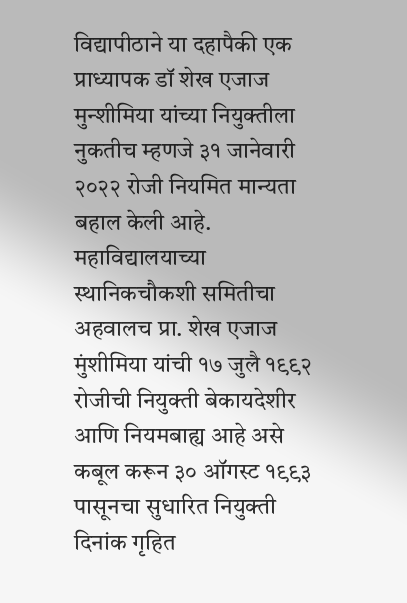विद्यापीठाने या दहापैकी एक प्राध्यापक डॉ शेख एजाज मुन्शीमिया यांच्या नियुक्तीला नुकतीच म्हणजे ३१ जानेवारी २०२२ रोजी नियमित मान्यता बहाल केली आहे. महाविद्यालयाच्या स्थानिकचौकशी समितीचा अहवालच प्रा. शेख एजाज मुंशीमिया यांची १७ जुलै १९९२ रोजीची नियुक्ती बेकायदेशीर आणि नियमबाह्य आहे असे कबूल करून ३० ऑगस्ट १९९३ पासूनचा सुधारित नियुक्ती दिनांक गृहित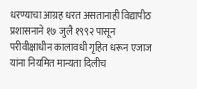धरण्याचा आग्रह धरत असतानाही विद्यापीठ प्रशासनाने १७ जुलै १९९२ पासून परीवीक्षाधीन कालावधी गृहित धरून एजाज यांना नियमित मान्यता दिलीच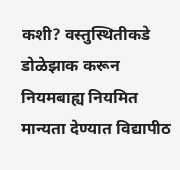कशी? वस्तुस्थितीकडे डोळेझाक करून नियमबाह्य नियमित मान्यता देण्यात विद्यापीठ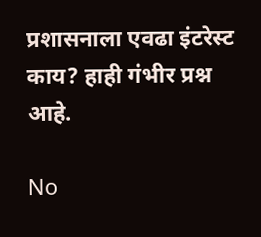प्रशासनाला एवढा इंटरेस्ट काय? हाही गंभीर प्रश्न आहे.

No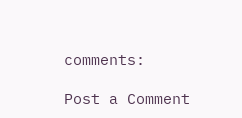comments:

Post a Comment